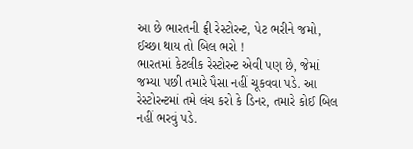આ છે ભારતની ફ્રી રેસ્ટોરન્ટ, પેટ ભરીને જમો, ઈચ્છા થાય તો બિલ ભરો !
ભારતમાં કેટલીક રેસ્ટોરન્ટ એવી પણ છે, જેમાં જમ્યા પછી તમારે પૈસા નહીં ચૂકવવા પડે. આ રેસ્ટોરન્ટમાં તમે લંચ કરો કે ડિનર, તમારે કોઈ બિલ નહીં ભરવું પડે.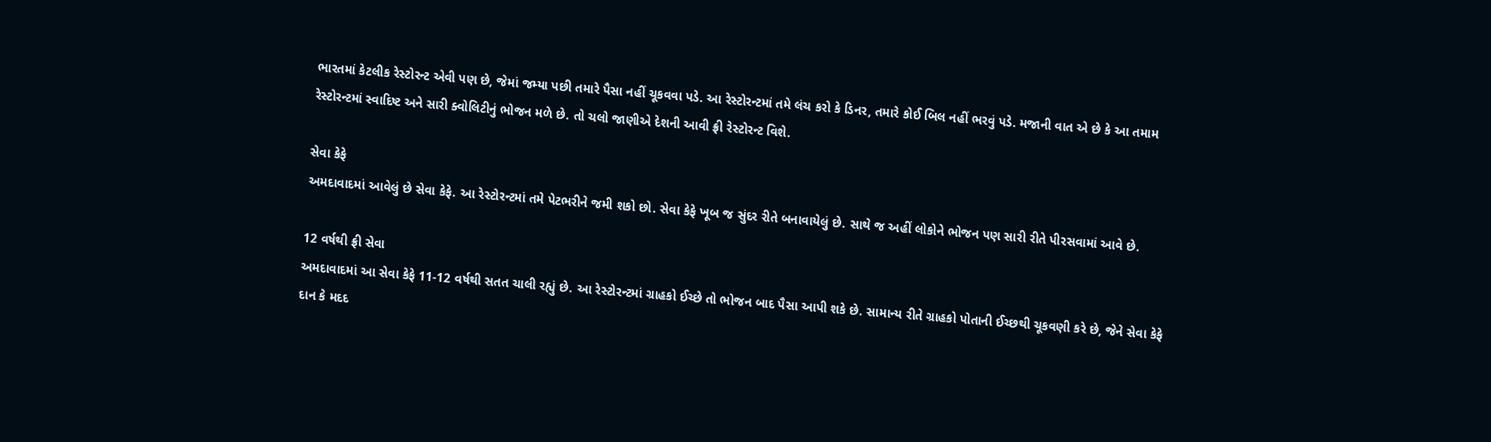ભારતમાં કેટલીક રેસ્ટોરન્ટ એવી પણ છે, જેમાં જમ્યા પછી તમારે પૈસા નહીં ચૂકવવા પડે. આ રેસ્ટોરન્ટમાં તમે લંચ કરો કે ડિનર, તમારે કોઈ બિલ નહીં ભરવું પડે. મજાની વાત એ છે કે આ તમામ રેસ્ટોરન્ટમાં સ્વાદિષ્ટ અને સારી ક્વોલિટીનું ભોજન મળે છે. તો ચલો જાણીએ દેશની આવી ફ્રી રેસ્ટોરન્ટ વિશે.

સેવા કેફે
અમદાવાદમાં આવેલું છે સેવા કેફે. આ રેસ્ટોરન્ટમાં તમે પેટભરીને જમી શકો છો. સેવા કેફે ખૂબ જ સુંદર રીતે બનાવાયેલું છે. સાથે જ અહીં લોકોને ભોજન પણ સારી રીતે પીરસવામાં આવે છે.

12 વર્ષથી ફ્રી સેવા
અમદાવાદમાં આ સેવા કેફે 11-12 વર્ષથી સતત ચાલી રહ્યું છે. આ રેસ્ટોરન્ટમાં ગ્રાહકો ઈચ્છે તો ભોજન બાદ પૈસા આપી શકે છે. સામાન્ય રીતે ગ્રાહકો પોતાની ઈચ્છથી ચૂકવણી કરે છે, જેને સેવા કેફે દાન કે મદદ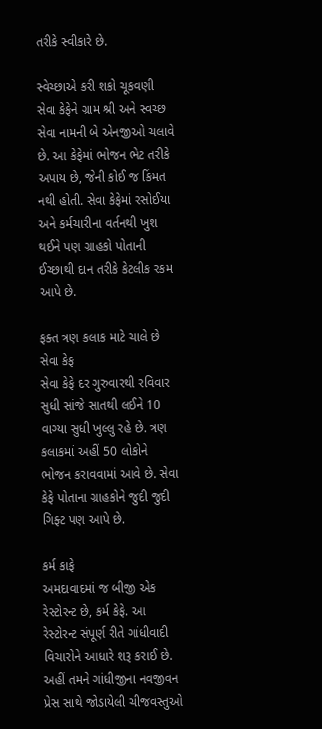તરીકે સ્વીકારે છે.

સ્વેચ્છાએ કરી શકો ચૂકવણી
સેવા કેફેને ગ્રામ શ્રી અને સ્વચ્છ સેવા નામની બે એનજીઓ ચલાવે છે. આ કેફેમાં ભોજન ભેટ તરીકે અપાય છે, જેની કોઈ જ કિંમત નથી હોતી. સેવા કેફેમાં રસોઈયા અને કર્મચારીના વર્તનથી ખુશ થઈને પણ ગ્રાહકો પોતાની ઈચ્છાથી દાન તરીકે કેટલીક રકમ આપે છે.

ફક્ત ત્રણ કલાક માટે ચાલે છે સેવા કેફ
સેવા કેફે દર ગુરુવારથી રવિવાર સુધી સાંજે સાતથી લઈને 10 વાગ્યા સુધી ખુલ્લુ રહે છે. ત્રણ કલાકમાં અહીં 50 લોકોને ભોજન કરાવવામાં આવે છે. સેવા કેફે પોતાના ગ્રાહકોને જુદી જુદી ગિફ્ટ પણ આપે છે.

કર્મ કાફે
અમદાવાદમાં જ બીજી એક રેસ્ટોરન્ટ છે, કર્મ કેફે. આ રેસ્ટોરન્ટ સંપૂર્ણ રીતે ગાંધીવાદી વિચારોને આધારે શરૂ કરાઈ છે. અહીં તમને ગાંધીજીના નવજીવન પ્રેસ સાથે જોડાયેલી ચીજવસ્તુઓ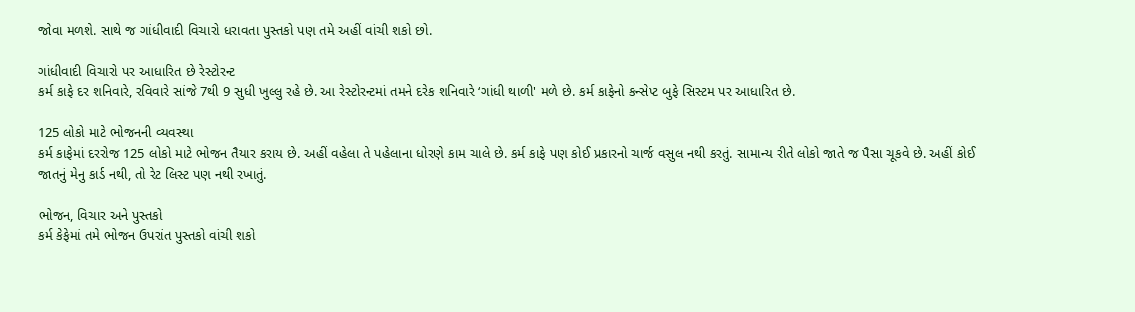જોવા મળશે. સાથે જ ગાંધીવાદી વિચારો ધરાવતા પુસ્તકો પણ તમે અહીં વાંચી શકો છો.

ગાંધીવાદી વિચારો પર આધારિત છે રેસ્ટોરન્ટ
કર્મ કાફે દર શનિવારે, રવિવારે સાંજે 7થી 9 સુધી ખુલ્લુ રહે છે. આ રેસ્ટોરન્ટમાં તમને દરેક શનિવારે ‘ગાંધી થાળી' મળે છે. કર્મ કાફેનો કન્સેપ્ટ બુફે સિસ્ટમ પર આધારિત છે.

125 લોકો માટે ભોજનની વ્યવસ્થા
કર્મ કાફેમાં દરરોજ 125 લોકો માટે ભોજન તૈયાર કરાય છે. અહીં વહેલા તે પહેલાના ધોરણે કામ ચાલે છે. કર્મ કાફે પણ કોઈ પ્રકારનો ચાર્જ વસુલ નથી કરતું. સામાન્ય રીતે લોકો જાતે જ પૈસા ચૂકવે છે. અહીં કોઈ જાતનું મેનુ કાર્ડ નથી, તો રેટ લિસ્ટ પણ નથી રખાતું.

ભોજન, વિચાર અને પુસ્તકો
કર્મ કેફેમાં તમે ભોજન ઉપરાંત પુસ્તકો વાંચી શકો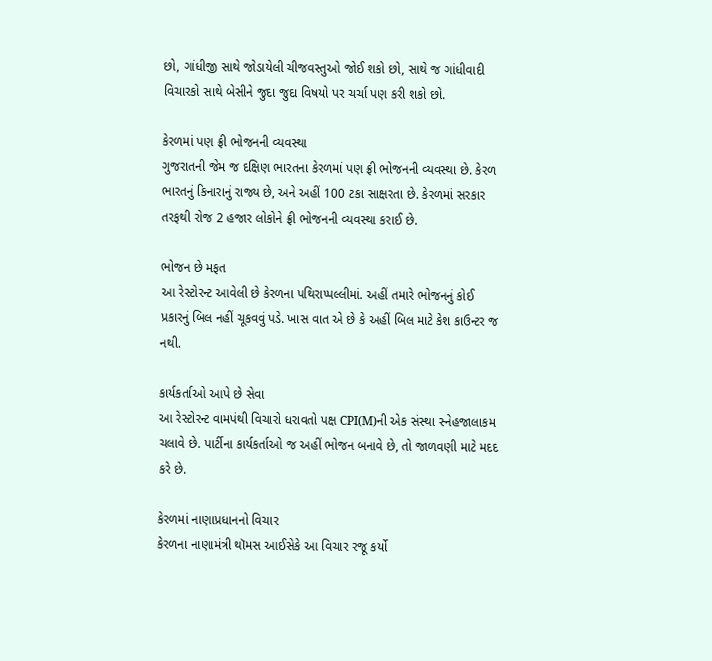છો, ગાંધીજી સાથે જોડાયેલી ચીજવસ્તુઓ જોઈ શકો છો, સાથે જ ગાંધીવાદી વિચારકો સાથે બેસીને જુદા જુદા વિષયો પર ચર્ચા પણ કરી શકો છો.

કેરળમાં પણ ફ્રી ભોજનની વ્યવસ્થા
ગુજરાતની જેમ જ દક્ષિણ ભારતના કેરળમાં પણ ફ્રી ભોજનની વ્યવસ્થા છે. કેરળ ભારતનું કિનારાનું રાજ્ય છે, અને અહીં 100 ટકા સાક્ષરતા છે. કેરળમાં સરકાર તરફથી રોજ 2 હજાર લોકોને ફ્રી ભોજનની વ્યવસ્થા કરાઈ છે.

ભોજન છે મફત
આ રેસ્ટોરન્ટ આવેલી છે કેરળના પથિરાપ્પલ્લીમાં. અહીં તમારે ભોજનનું કોઈ પ્રકારનું બિલ નહીં ચૂકવવું પડે. ખાસ વાત એ છે કે અહીં બિલ માટે કેશ કાઉન્ટર જ નથી.

કાર્યકર્તાઓ આપે છે સેવા
આ રેસ્ટોરન્ટ વામપંથી વિચારો ધરાવતો પક્ષ CPI(M)ની એક સંસ્થા સ્નેહજાલાકમ ચલાવે છે. પાર્ટીના કાર્યકર્તાઓ જ અહીં ભોજન બનાવે છે, તો જાળવણી માટે મદદ કરે છે.

કેરળમાં નાણાપ્રધાનનો વિચાર
કેરળના નાણામંત્રી થૉમસ આઈસેકે આ વિચાર રજૂ કર્યો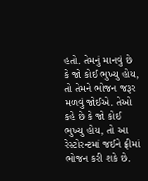હતો. તેમનું માનવું છે કે જો કોઈ ભુખ્યુ હોય, તો તેમને ભોજન જરૂર મળવું જોઈએ. તેઓ કહે છે કે જો કોઈ ભુખ્યુ હોય, તો આ રેસ્ટોરન્ટમાં જઈને ફ્રીમાં ભોજન કરી શકે છે.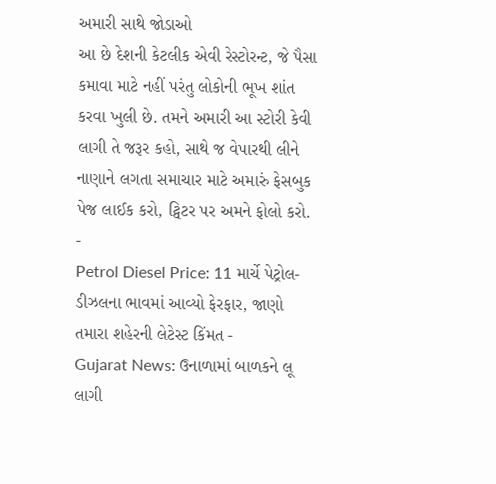અમારી સાથે જોડાઓ
આ છે દેશની કેટલીક એવી રેસ્ટોરન્ટ, જે પૈસા કમાવા માટે નહીં પરંતુ લોકોની ભૂખ શાંત કરવા ખુલી છે. તમને અમારી આ સ્ટોરી કેવી લાગી તે જરૂર કહો, સાથે જ વેપારથી લીને નાણાને લગતા સમાચાર માટે અમારું ફેસબુક પેજ લાઈક કરો, ટ્વિટર પર અમને ફોલો કરો.
-
Petrol Diesel Price: 11 માર્ચે પેટ્રોલ-ડીઝલના ભાવમાં આવ્યો ફેરફાર, જાણો તમારા શહેરની લેટેસ્ટ કિંમત -
Gujarat News: ઉનાળામાં બાળકને લૂ લાગી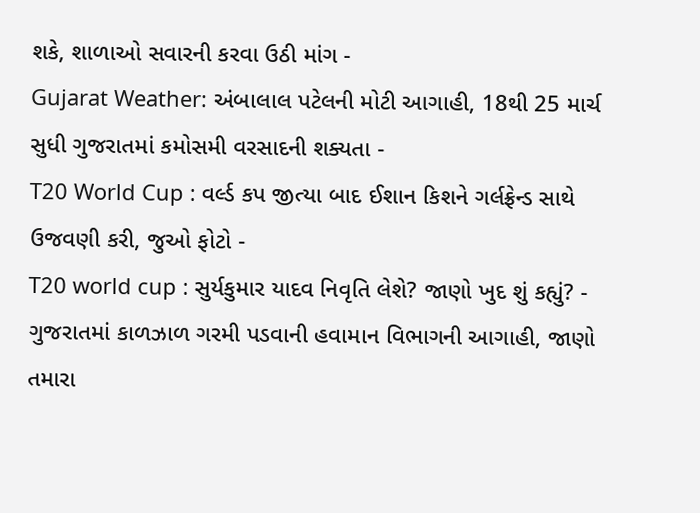શકે, શાળાઓ સવારની કરવા ઉઠી માંગ -
Gujarat Weather: અંબાલાલ પટેલની મોટી આગાહી, 18થી 25 માર્ચ સુધી ગુજરાતમાં કમોસમી વરસાદની શક્યતા -
T20 World Cup : વર્લ્ડ કપ જીત્યા બાદ ઈશાન કિશને ગર્લફ્રેન્ડ સાથે ઉજવણી કરી, જુઓ ફોટો -
T20 world cup : સુર્યકુમાર યાદવ નિવૃતિ લેશે? જાણો ખુદ શું કહ્યું? -
ગુજરાતમાં કાળઝાળ ગરમી પડવાની હવામાન વિભાગની આગાહી, જાણો તમારા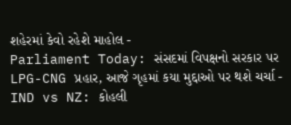શહેરમાં કેવો રહેશે માહોલ -
Parliament Today: સંસદમાં વિપક્ષનો સરકાર પર LPG-CNG પ્રહાર, આજે ગૃહમાં કયા મુદ્દાઓ પર થશે ચર્ચા -
IND vs NZ: કોહલી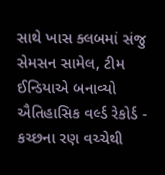સાથે ખાસ ક્લબમાં સંજુ સેમસન સામેલ, ટીમ ઈન્ડિયાએ બનાવ્યો ઐતિહાસિક વર્લ્ડ રેકોર્ડ -
કચ્છના રણ વચ્ચેથી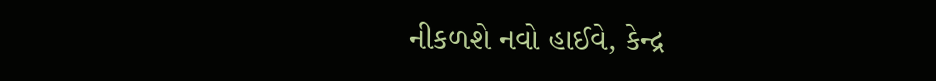નીકળશે નવો હાઈવે, કેન્દ્ર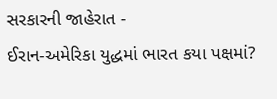સરકારની જાહેરાત -
ઈરાન-અમેરિકા યુદ્ધમાં ભારત કયા પક્ષમાં?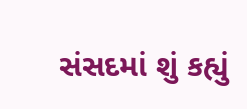સંસદમાં શું કહ્યું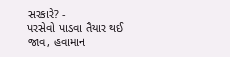સરકારે? -
પરસેવો પાડવા તૈયાર થઈ જાવ, હવામાન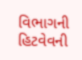વિભાગની હિટવેવની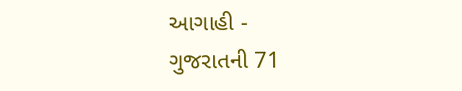આગાહી -
ગુજરાતની 71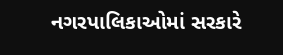નગરપાલિકાઓમાં સરકારે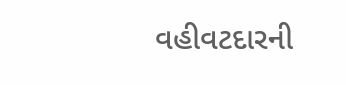વહીવટદારની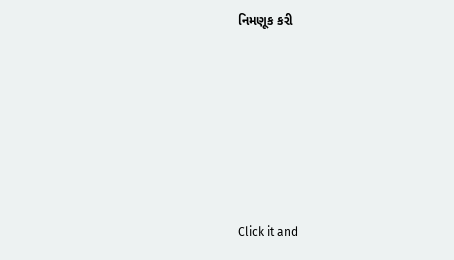નિમણૂક કરી







Click it and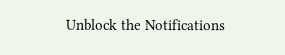Unblock the Notifications